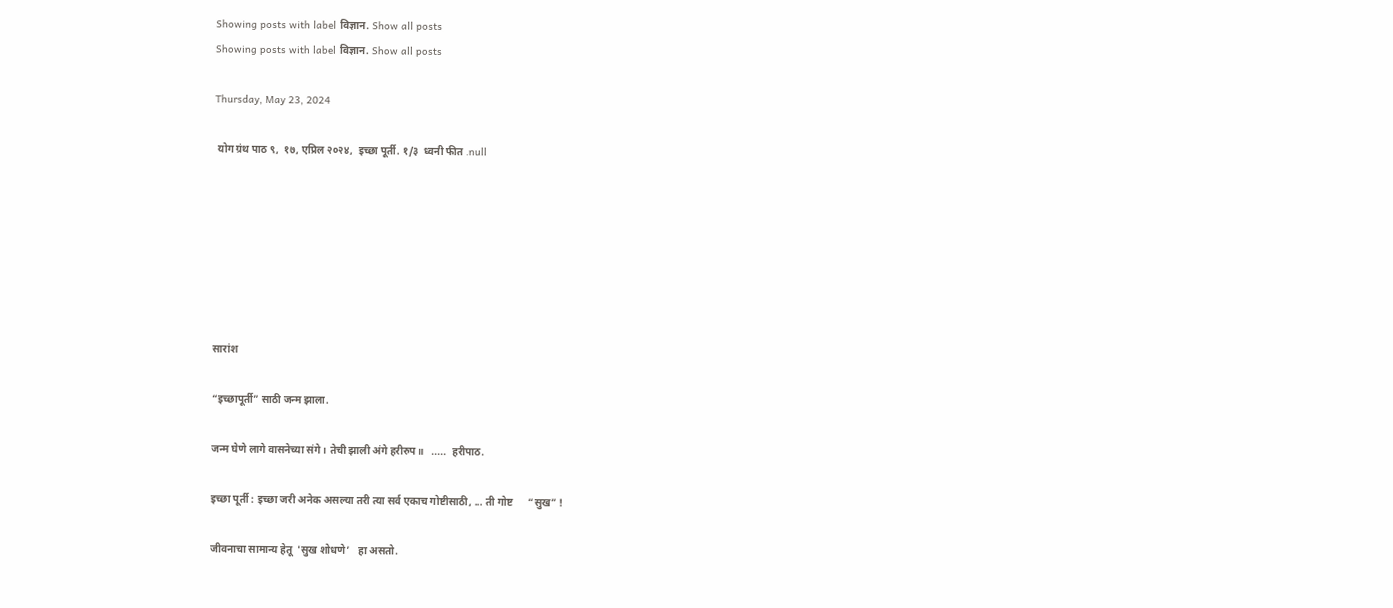Showing posts with label विज्ञान. Show all posts
Showing posts with label विज्ञान. Show all posts

Thursday, May 23, 2024

 योग ग्रंथ पाठ ९,  १७, एप्रिल २०२४,  इच्छा पूर्ती. १/३  ध्वनी फीत .null







सारांश

“इच्छापूर्ती” साठी जन्म झाला.

जन्‍म घेणे लागे वासनेच्‍या संगे । तेची झाली अंगे हरीरुप॥   .....  हरीपाठ.

इच्छा पूर्ती : इच्छा जरी अनेक असल्या तरी त्या सर्व एकाच गोष्टीसाठी, ... ती गोष्ट      “सुख” !

जीवनाचा सामान्य हेतू  'सुख शोधणे’   हा असतो.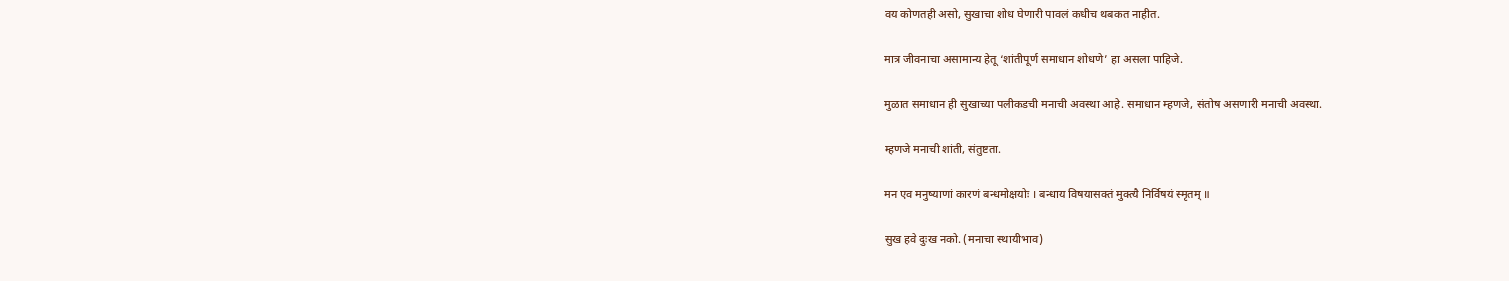वय कोणतही असो, सुखाचा शोध घेणारी पावलं कधीच थबकत नाहीत.

मात्र जीवनाचा असामान्य हेतू ‘शांतीपूर्ण समाधान शोधणे’ हा असला पाहिजे.

मुळात समाधान ही सुखाच्या पलीकडची मनाची अवस्था आहे. समाधान म्हणजे, संतोष असणारी मनाची अवस्था.

म्हणजे मनाची शांती, संतुष्टता.

मन एव मनुष्याणां कारणं बन्धमोक्षयोः । बन्धाय विषयासक्तं मुक्त्यै निर्विषयं स्मृतम् ॥

सुख हवे दुःख नको. (मनाचा स्थायीभाव)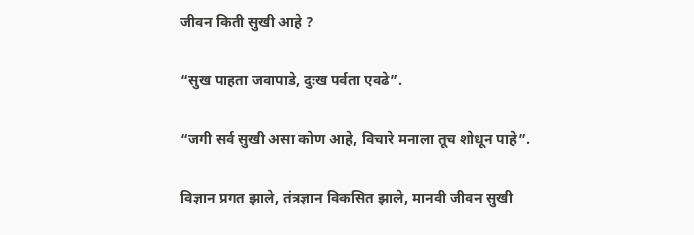जीवन किती सुखी आहे ?

“सुख पाहता जवापाडे, दुःख पर्वता एवढे”.

“जगी सर्व सुखी असा कोण आहे, विचारे मनाला तूच शोधून पाहे”.

विज्ञान प्रगत झाले, तंत्रज्ञान विकसित झाले, मानवी जीवन सुखी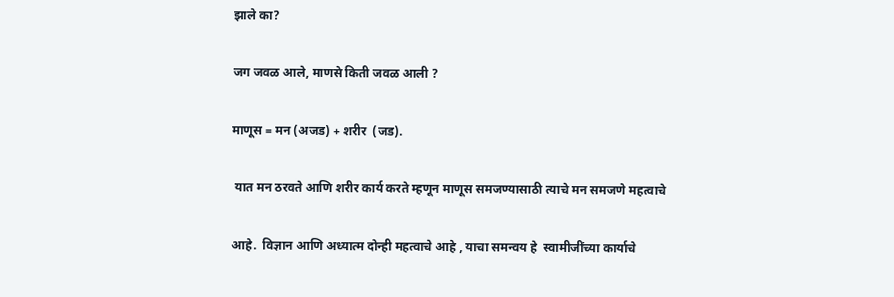झाले का?

जग जवळ आले, माणसे किती जवळ आली ?

माणूस = मन (अजड) + शरीर  (जड).

 यात मन ठरवते आणि शरीर कार्य करते म्हणून माणूस समजण्यासाठी त्याचे मन समजणे महत्वाचे

आहे.  विज्ञान आणि अध्यात्म दोन्ही महत्वाचे आहे , याचा समन्वय हे  स्वामीजींच्या कार्याचे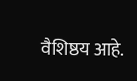वैशिष्ठय आहे.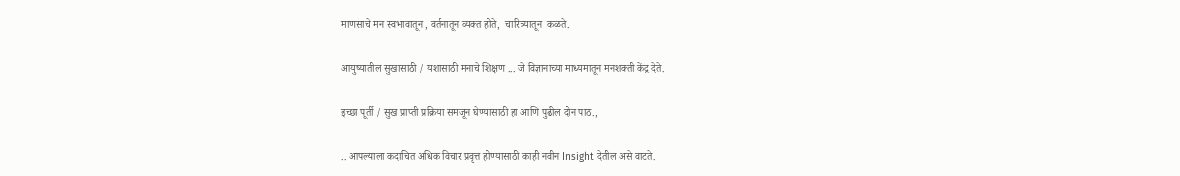माणसाचे मन स्वभावातून , वर्तनातून व्यक्त होते,  चारित्र्यातून  कळते.

आयुष्यातील सुखासाठी / यशासाठी मनाचे शिक्षण ... जे विज्ञानाच्या माध्यमातून मनशक्ती केंद्र देते.

इच्छा पूर्ती / सुख प्राप्ती प्रक्रिया समजून घेण्यासाठी हा आणि पुढील दोन पाठ.,

.. आपल्याला कदाचित अधिक विचार प्रवृत्त होण्यासाठी काही नवीन Insight देतील असे वाटते.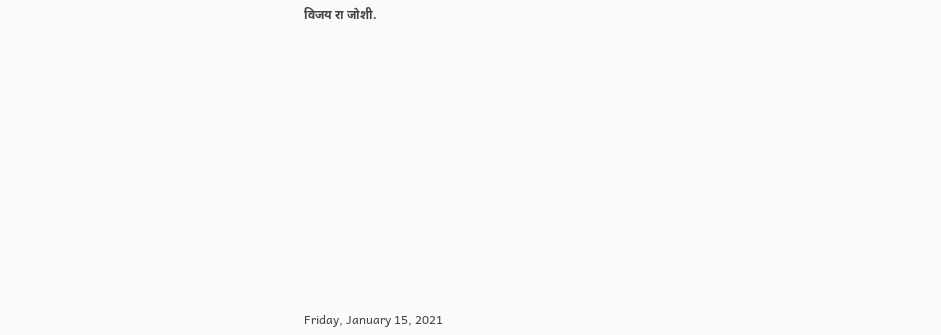विजय रा जोशी.













Friday, January 15, 2021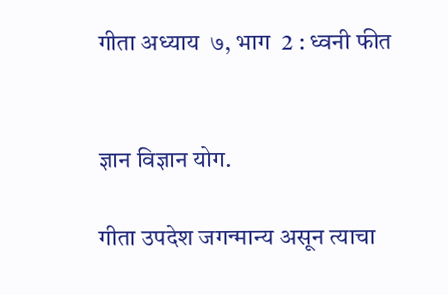गीता अध्याय  ७, भाग  2 : ध्वनी फीत


ज्ञान विज्ञान योग.

गीता उपदेश जगन्मान्य असून त्याचा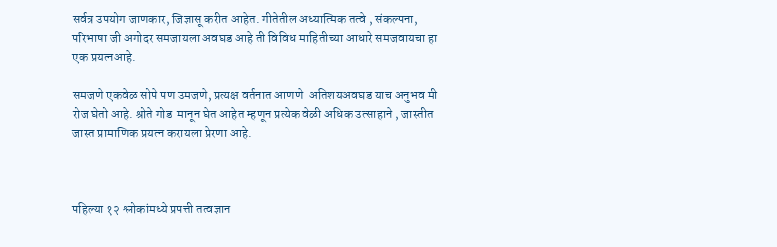सर्वत्र उपयोग जाणकार, जिज्ञासू करीत आहेत. गीतेतील अध्यात्मिक तत्वे , संकल्पना, परिभाषा जी अगोदर समजायला अवघड आहे ती विविध माहितीच्या आधारे समजवायचा हा एक प्रयत्नआहे.

समजणे एकवेळ सोपे पण उमजणे, प्रत्यक्ष वर्तनात आणणे  अतिशयअवघड याच अनुभव मी रोज घेतो आहे. श्रोते गोड  मानून घेत आहेत म्हणून प्रत्येक वेळी अधिक उत्साहाने , जास्तीत जास्त प्रामाणिक प्रयत्न करायला प्रेरणा आहे.



पहिल्या १२ श्लोकांमध्ये प्रपत्ती तत्वज्ञान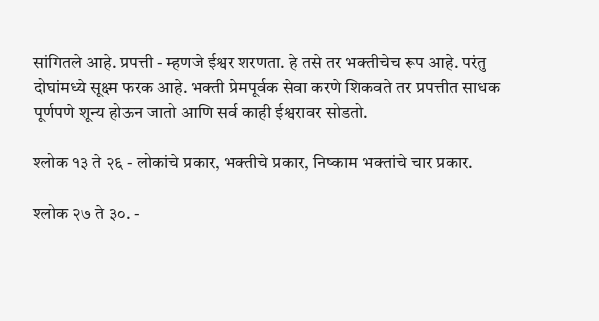सांगितले आहे. प्रपत्ती - म्हणजे ईश्वर शरणता. हे तसे तर भक्तीचेच रूप आहे. परंतु दोघांमध्ये सूक्ष्म फरक आहे. भक्ती प्रेमपूर्वक सेवा करणे शिकवते तर प्रपत्तीत साधक पूर्णपणे शून्य होऊन जातो आणि सर्व काही ईश्वरावर सोडतो.

श्लोक १३ ते २६ - लोकांचे प्रकार, भक्तीचे प्रकार, निष्काम भक्तांचे चार प्रकार.

श्लोक २७ ते ३०. -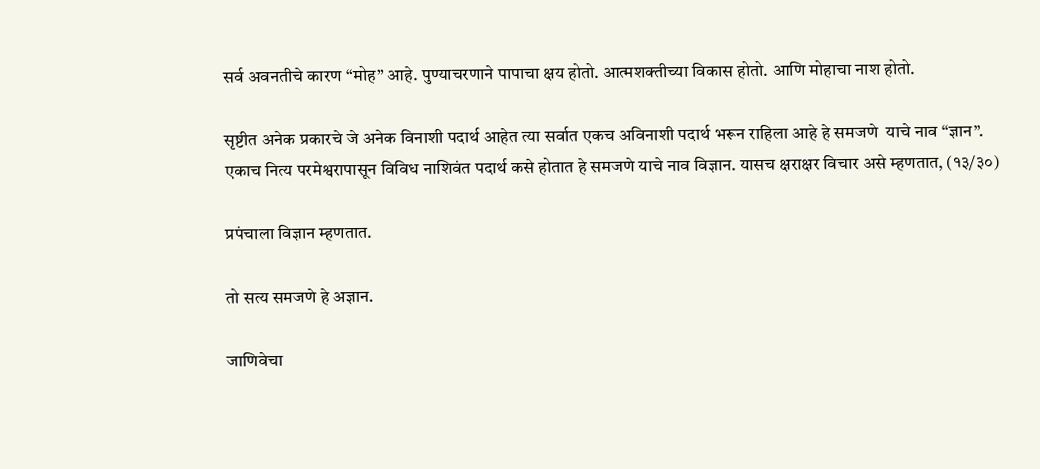सर्व अवनतीचे कारण “मोह” आहे. पुण्याचरणाने पापाचा क्षय होतो. आत्मशक्तीच्या विकास होतो. आणि मोहाचा नाश होतो.

सृष्टीत अनेक प्रकारचे जे अनेक विनाशी पदार्थ आहेत त्या सर्वात एकच अविनाशी पदार्थ भरून राहिला आहे हे समजणे  याचे नाव “ज्ञान”. एकाच नित्य परमेश्वरापासून विविध नाशिवंत पदार्थ कसे होतात हे समजणे याचे नाव विज्ञान. यासच क्षराक्षर विचार असे म्हणतात, (१३/३०)

प्रपंचाला विज्ञान म्हणतात.

तो सत्य समजणे हे अज्ञान.

जाणिवेचा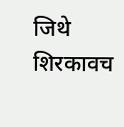जिथे शिरकावच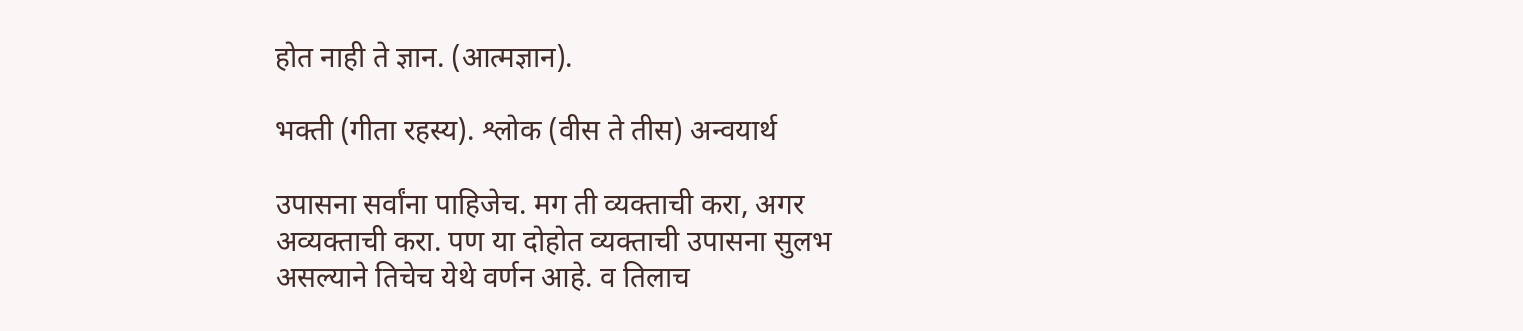होत नाही ते ज्ञान. (आत्मज्ञान).

भक्ती (गीता रहस्य). श्लोक (वीस ते तीस) अन्वयार्थ

उपासना सर्वांना पाहिजेच. मग ती व्यक्ताची करा, अगर अव्यक्ताची करा. पण या दोहोत व्यक्ताची उपासना सुलभ असल्याने तिचेच येथे वर्णन आहे. व तिलाच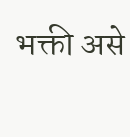भक्ती असे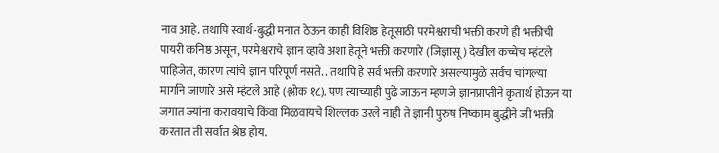नाव आहे. तथापि स्वार्थ-बुद्धी मनात ठेऊन काही विशिष्ठ हेतूसाठी परमेश्वराची भक्ती करणे ही भक्तीची पायरी कनिष्ठ असून, परमेश्वराचे ज्ञान व्हावे अशा हेतूने भक्ती करणारे (जिज्ञासू) देखील कच्चेच म्हंटले पाहिजेत, कारण त्यांचे ज्ञान परिपूर्ण नसते. . तथापि हे सर्व भक्ती करणारे असल्यामुळे सर्वच चांगल्या मार्गाने जाणारे असे म्हंटले आहे (श्लोक १८). पण त्याच्याही पुढे जाऊन म्हणजे ज्ञानप्राप्तीने कृतार्थ होऊन या जगात ज्यांना करावयाचे किंवा मिळवायचे शिल्लक उरले नाही ते ज्ञानी पुरुष निष्काम बुद्धीने जी भक्ती करतात ती सर्वात श्रेष्ठ होय.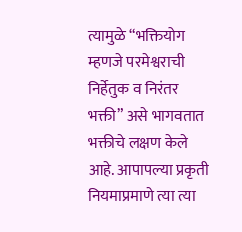त्यामुळे “भक्तियोग म्हणजे परमेश्वराची निर्हेतुक व निरंतर भक्ती” असे भागवतात भक्तीचे लक्षण केले आहे. आपापल्या प्रकृती नियमाप्रमाणे त्या त्या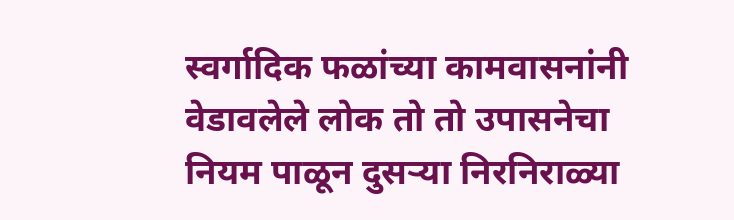स्वर्गादिक फळांच्या कामवासनांनी वेडावलेले लोक तो तो उपासनेचा नियम पाळून दुसऱ्या निरनिराळ्या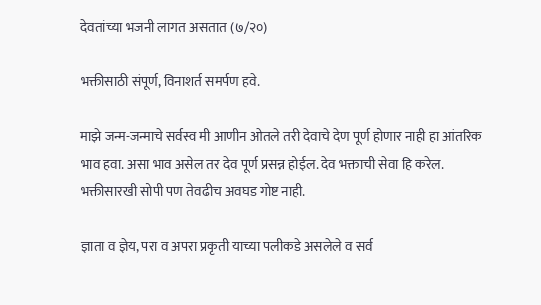देवतांच्या भजनी लागत असतात (७/२०)

भक्तीसाठी संपूर्ण, विनाशर्त समर्पण हवे.

माझे जन्म-जन्माचे सर्वस्व मी आणीन ओतले तरी देवाचे देण पूर्ण होणार नाही हा आंतरिक भाव हवा. असा भाव असेल तर देव पूर्ण प्रसन्न होईल. देव भक्ताची सेवा हि करेल. भक्तीसारखी सोपी पण तेवढीच अवघड गोष्ट नाही.

ज्ञाता व ज्ञेय, परा व अपरा प्रकृती याच्या पलीकडे असलेले व सर्व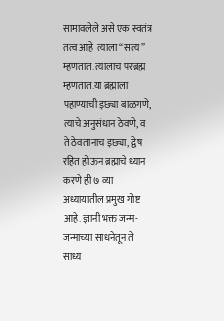सामावलेले असे एक स्वतंत्र तत्व आहे  त्याला “सत्य” म्हणतात. त्यालाच परब्रह्म म्हणतात.या ब्रह्माला पहाण्याची इछ्या बाळगणे, त्याचे अनुसंधान ठेवणे, व ते ठेवतानाच इछ्या, द्वेष रहित होऊन ब्रह्माचे ध्यान करणे ही ७ व्या अध्यायातील प्रमुख गोष्ट आहे. ज्ञानी भक्त जन्म-जन्माच्या साधनेतून ते साध्य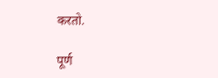करतो.

पूर्ण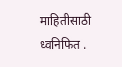माहितीसाठी  ध्वनिफित .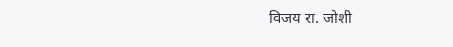विजय रा. जोशी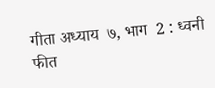गीता अध्याय  ७, भाग  2 : ध्वनी फीत